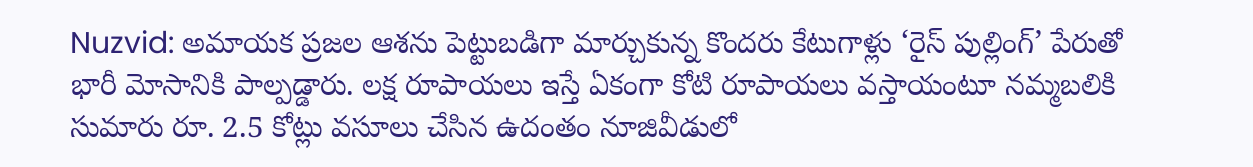Nuzvid: అమాయక ప్రజల ఆశను పెట్టుబడిగా మార్చుకున్న కొందరు కేటుగాళ్లు ‘రైస్ పుల్లింగ్’ పేరుతో భారీ మోసానికి పాల్పడ్డారు. లక్ష రూపాయలు ఇస్తే ఏకంగా కోటి రూపాయలు వస్తాయంటూ నమ్మబలికి సుమారు రూ. 2.5 కోట్లు వసూలు చేసిన ఉదంతం నూజివీడులో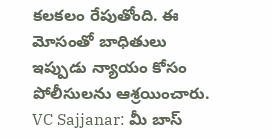కలకలం రేపుతోంది. ఈ మోసంతో బాధితులు ఇప్పుడు న్యాయం కోసం పోలీసులను ఆశ్రయించారు. VC Sajjanar: మీ బాస్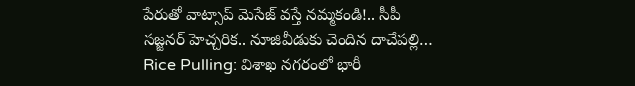పేరుతో వాట్సాప్ మెసేజ్ వస్తే నమ్మకండి!.. సీపీ సజ్జనర్ హెచ్చరిక.. నూజివీడుకు చెందిన దాచేపల్లి…
Rice Pulling: విశాఖ నగరంలో భారీ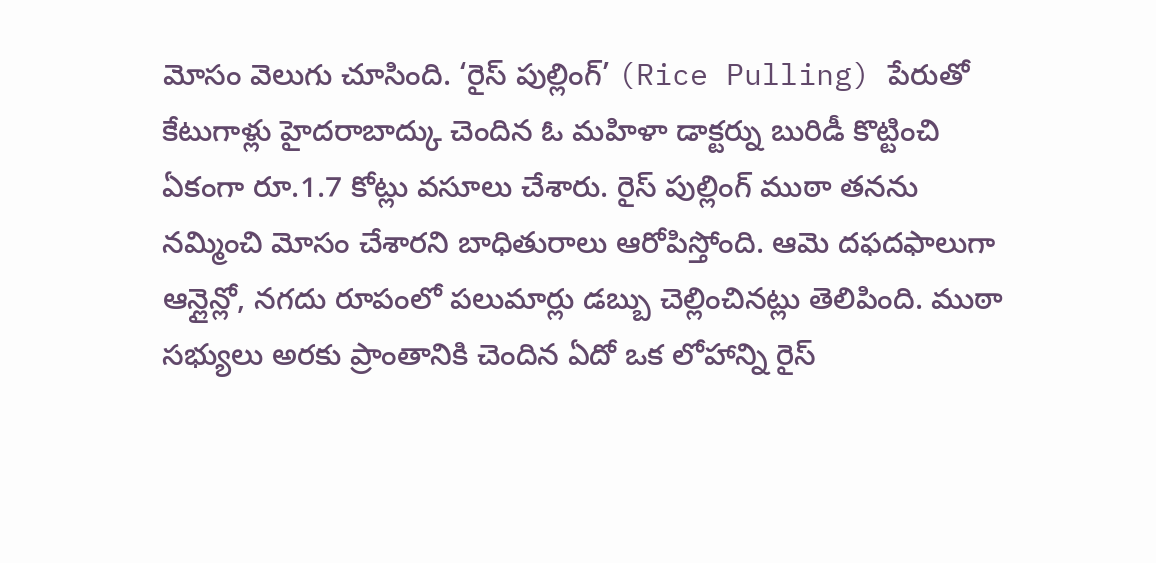మోసం వెలుగు చూసింది. ‘రైస్ పుల్లింగ్’ (Rice Pulling) పేరుతో కేటుగాళ్లు హైదరాబాద్కు చెందిన ఓ మహిళా డాక్టర్ను బురిడీ కొట్టించి ఏకంగా రూ.1.7 కోట్లు వసూలు చేశారు. రైస్ పుల్లింగ్ ముఠా తనను నమ్మించి మోసం చేశారని బాధితురాలు ఆరోపిస్తోంది. ఆమె దఫదఫాలుగా ఆన్లైన్లో, నగదు రూపంలో పలుమార్లు డబ్బు చెల్లించినట్లు తెలిపింది. ముఠా సభ్యులు అరకు ప్రాంతానికి చెందిన ఏదో ఒక లోహాన్ని రైస్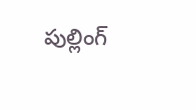పుల్లింగ్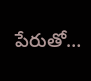పేరుతో…